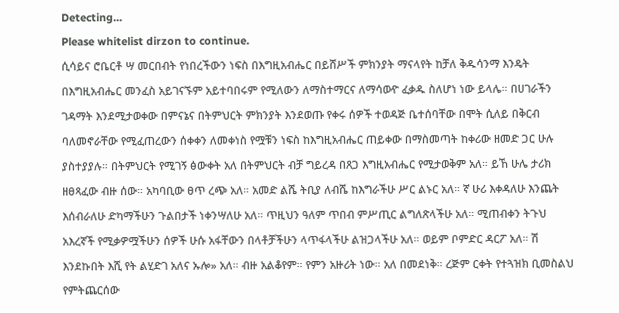Detecting...
Please whitelist dirzon to continue.
ሲሳይና ሮቤርቶ ሣ መርበብት የነበረችውን ነፍስ በእግዚአብሔር በይሸሥች ምክንያት ማናላየት ከቻለ ቅዱሳንማ እንዴት በእግዚአብሔር መንፈስ አይገናኙም አይተባበሩም የሚለውን ለማስተማርና ለማሳወዯ ፈቃዱ ስለሆነ ነው ይላሌ። በሀገራችን ገዳማት እንደሚታወቀው በምናኔና በትምህርት ምክንያት እንደወጡ የቀሩ ሰዎች ተወዳጅ ቤተሰባቸው በሞት ሲለይ በቅርብ ባለመኖራቸው የሚፈጠረውን ሰቀቀን ለመቀነስ የሟቹን ነፍስ ከእግዚአብሔር ጠይቀው በማስመጣት ከቀሪው ዘመድ ጋር ሁሉ ያስተያያሉ። በትምህርት የሚገኝ ፅውቀት አለ በትምህርት ብቻ ግይረዳ በጸጋ እግዚአብሔር የሚታወቅም አለ። ይኸ ሁሌ ታሪክ ዘፀጻፈው ብዙ ሰው። አካባቢው ፀጥ ረጭ አለ። አመድ ልሼ ትቢያ ለብሼ ከእግራችሁ ሥር ልኑር አለ። ኛ ሁሪ እቀዳለሁ እንጨት እሰብራለሁ ድካማችሁን ጉልበታች ነቀንሣለሁ አለ። ጥዚህን ዓለም ጥበብ ምሥጢር ልግለጽላችሁ አለ። ሚጠብቀን ትጉህ አእረኛች የሚቃዎሟችሁን ሰዎች ሁሱ አፋቸውን በላቶቻችሁን ላጥፋላችሁ ልዝጋላችሁ አለ። ወይም ቦምድር ዳርፖ አለ። ሽ እንደኩበት እሺ የት ልሂድገ አለና ኡሎ» አለ። ብዙ አልቆየም። የምን አዙሪት ነው። አለ በመደነቅ። ረጅም ርቀት የተጓዝክ ቢመስልህ የምትጨርሰው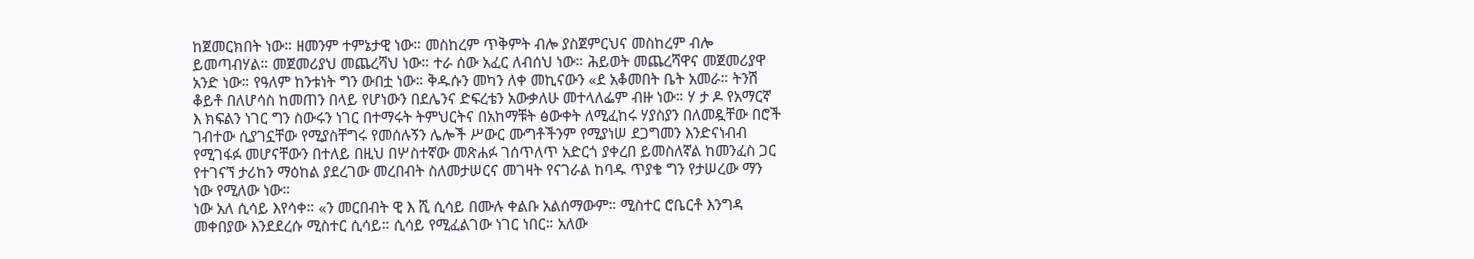ከጀመርክበት ነው። ዘመንም ተምኔታዊ ነው። መስከረም ጥቅምት ብሎ ያስጀምርህና መስከረም ብሎ ይመጣብሃል። መጀመሪያህ መጨረሻህ ነው። ተራ ሰው አፈር ለብሰህ ነው። ሕይወት መጨረሻዋና መጀመሪያዋ አንድ ነው። የዓለም ከንቱነት ግን ውበቷ ነው። ቅዱሱን መካን ለቀ መኪናውን «ደ አቆመበት ቤት አመራ። ትንሽ ቆይቶ በለሆሳስ ከመጠን በላይ የሆነውን በደሌንና ድፍረቴን አውቃለሁ መተላለፌም ብዙ ነው። ሃ ታ ዶ የአማርኛ እ ክፍልን ነገር ግን ስውሩን ነገር በተማሩት ትምህርትና በአከማቹት ፅውቀት ለሚፈከሩ ሃያስያን በለመዷቸው በሮች ገብተው ሲያገኗቸው የሚያስቸግሩ የመሰሉኝን ሌሎች ሥውር ሙግቶችንም የሚያነሠ ደጋግመን እንድናነብብ የሚገፋፉ መሆናቸውን በተለይ በዚህ በሦስተኛው መጽሐፉ ገሰጥለጥ አድርጎ ያቀረበ ይመስለኛል ከመንፈስ ጋር የተገናኘ ታሪከን ማዕከል ያደረገው መረበብት ስለመታሠርና መገዛት የናገራል ከባዱ ጥያቄ ግን የታሠረው ማን ነው የሚለው ነው።
ነው አለ ሲሳይ እየሳቀ። «ን መርበብት ዊ እ ሺ ሲሳይ በሙሉ ቀልቡ አልሰማውም። ሚስተር ሮቤርቶ እንግዳ መቀበያው እንደደረሱ ሚስተር ሲሳይ። ሲሳይ የሚፈልገው ነገር ነበር። አለው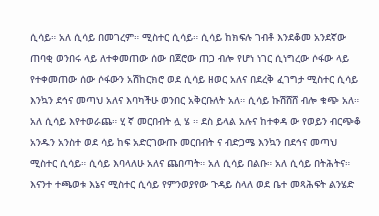ሲሳይ። አለ ሲሳይ በመገረም። ሚስተር ሲሳይ። ሲሳይ ከክፍሉ ገብቶ እንደቆመ አንደኛው ጠባቂ ወንበሩ ላይ ለተቀመጠው ሰው በጀሮው ጠጋ ብሎ የሆነ ነገር ሲነግረው ሶፋው ላይ የተቀመጠው ሰው ሶፋውን አሽከርክሮ ወደ ሲሳይ ዘወር አለና በደረቅ ፈገግታ ሚስተር ሲሳይ እንኳን ደኅና መጣህ አለና እባካችሁ ወንበር አቅርቡለት አለ። ሲሳይ ኩሽሸሸ ብሎ ቁጭ አለ። አለ ሲሳይ እየተወራጨ። ሂ ኛ መርበብት ሏ ሄ ። ደስ ይላል አሉና ከተቀዳ ው የወይን ብርጭቆ አንዱን አንስተ ወደ ሳይ ከፍ አድርገውጡ መርበብት ና ብድጋሜ እንኳን በደኅና መጣህ ሚስተር ሲሳይ። ሲሳይ እባላለሁ አለና ጨበጣት። አለ ሲሳይ በልቡ። አለ ሲሳይ በትሕትና። እናንተ ተጫወቱ እኔና ሚስተር ሲሳይ የምንወያየው ጉዳይ ስላለ ወደ ቤተ መጻሕፍት ልንሄድ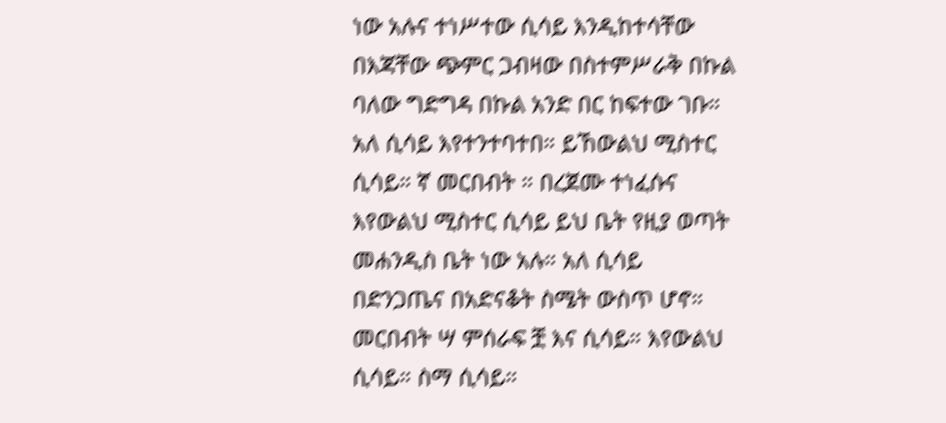ነው አሉና ተነሥተው ሲሳይ እንዲከተሳቸው በእጃቸው ጭምር ጋብዛው በስተምሥራቅ በኩል ባለው ግድግዳ በኩል አንድ በር ከፍተው ገቡ። አለ ሲሳይ እየተንተባተበ። ይኸውልህ ሚስተር ሲሳይ። ኛ መርበብት ። በረጀሙ ተነፈሱና እየውልህ ሚስተር ሲሳይ ይህ ቤት የዚያ ወጣት መሐንዲስ ቤት ነው አሉ። አለ ሲሳይ በድንጋጤና በአድናቆት ስሜት ውስጥ ሆኖ። መርበብት ሣ ምሰራፍ ቿ እና ሲሳይ። እየውልህ ሲሳይ። ስማ ሲሳይ።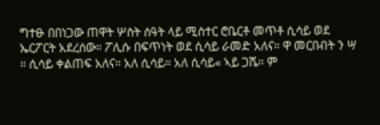ግተፁ በበነጋው ጠዋት ሦስት ሰዓት ላይ ሚስተር ሮቤርቶ መጥቶ ሲሳይ ወደ ኤርፖርት አደረሰው። ፖሊሱ በፍጥነት ወደ ሲሳይ ራመድ አለና። ዋ መርበብት ን ሣ ። ሲሳይ ቀልጠፍ አለና። አለ ሲሳይ። አለ ሲሳይ« ኣይ ጋሼ። ም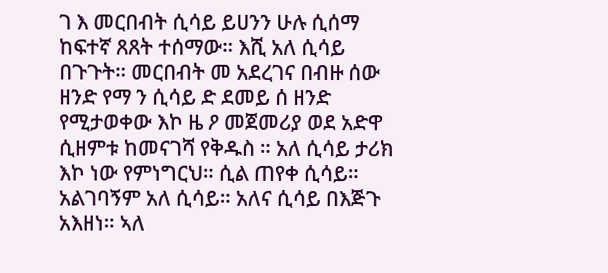ገ እ መርበብት ሲሳይ ይሀንን ሁሉ ሲሰማ ከፍተኛ ጸጸት ተሰማው። እሺ አለ ሲሳይ በጉጉት። መርበብት መ አደረገና በብዙ ሰው ዘንድ የማ ን ሲሳይ ድ ደመይ ሰ ዘንድ የሚታወቀው እኮ ዜ ዖ መጀመሪያ ወደ አድዋ ሲዘምቱ ከመናገሻ የቅዱስ ። አለ ሲሳይ ታሪክ እኮ ነው የምነግርህ። ሲል ጠየቀ ሲሳይ። አልገባኝም አለ ሲሳይ። አለና ሲሳይ በእጅጉ አእዘነ። ኣለ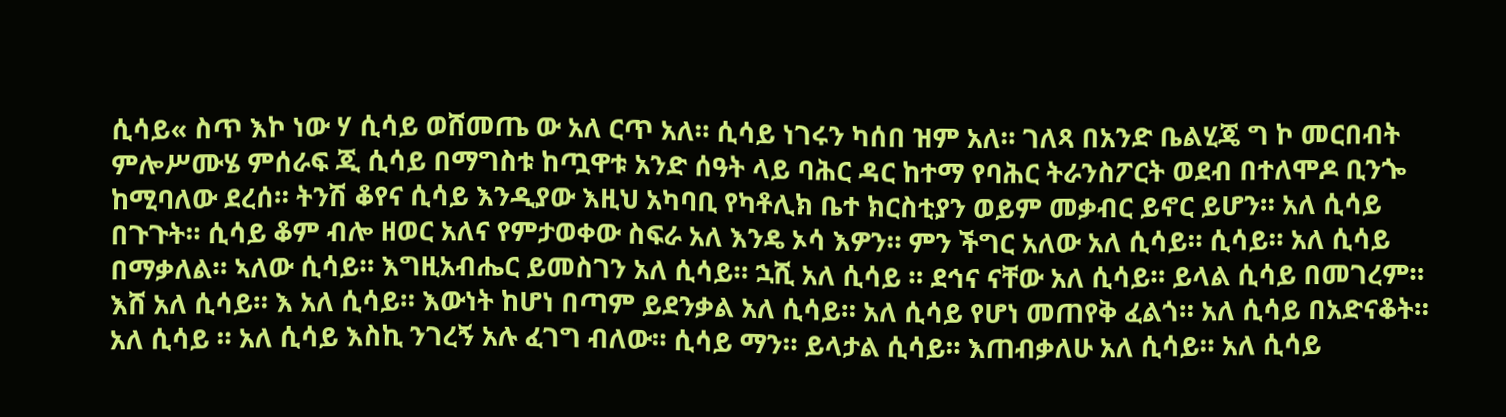ሲሳይ« ስጥ እኮ ነው ሃ ሲሳይ ወሸመጤ ው አለ ርጥ አለ። ሲሳይ ነገሩን ካሰበ ዝም አለ። ገለጻ በአንድ ቤልሂጄ ግ ኮ መርበብት ምሎሥሙሄ ምሰራፍ ጂ ሲሳይ በማግስቱ ከጧዋቱ አንድ ሰዓት ላይ ባሕር ዳር ከተማ የባሕር ትራንስፖርት ወደብ በተለሞዶ ቢንጐ ከሚባለው ደረሰ። ትንሽ ቆየና ሲሳይ እንዲያው እዚህ አካባቢ የካቶሊክ ቤተ ክርስቲያን ወይም መቃብር ይኖር ይሆን። አለ ሲሳይ በጉጉት። ሲሳይ ቆም ብሎ ዘወር አለና የምታወቀው ስፍራ አለ እንዴ ኦሳ እዎን። ምን ችግር አለው አለ ሲሳይ። ሲሳይ። አለ ሲሳይ በማቃለል። ኣለው ሲሳይ። እግዚአብሔር ይመስገን አለ ሲሳይ። ኋሺ አለ ሲሳይ ። ደኅና ናቸው አለ ሲሳይ። ይላል ሲሳይ በመገረም። እሸ አለ ሲሳይ። እ አለ ሲሳይ። እውነት ከሆነ በጣም ይደንቃል አለ ሲሳይ። አለ ሲሳይ የሆነ መጠየቅ ፈልጎ። አለ ሲሳይ በአድናቆት። አለ ሲሳይ ። አለ ሲሳይ እስኪ ንገረኝ አሉ ፈገግ ብለው። ሲሳይ ማን። ይላታል ሲሳይ። እጠብቃለሁ አለ ሲሳይ። አለ ሲሳይ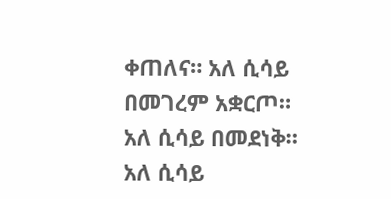ቀጠለና። አለ ሲሳይ በመገረም አቋርጦ። አለ ሲሳይ በመደነቅ። አለ ሲሳይ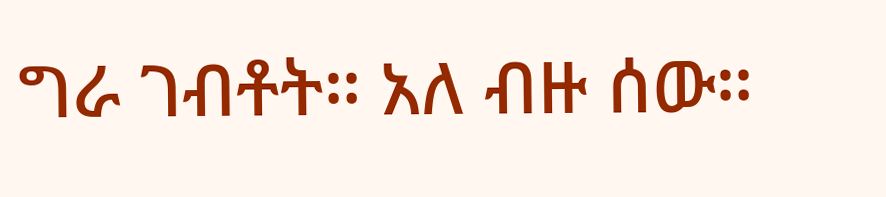ግራ ገብቶት። አለ ብዙ ሰው።